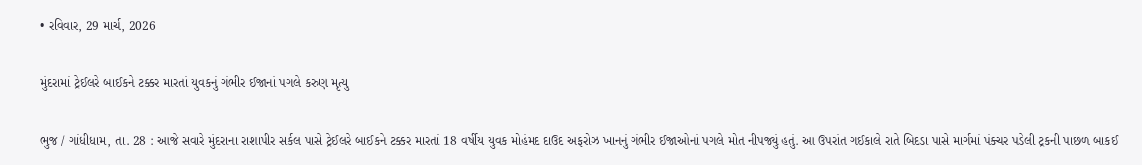• રવિવાર, 29 માર્ચ, 2026

મુંદરામાં ટ્રેઈલરે બાઈકને ટક્કર મારતાં યુવકનું ગંભીર ઈજાનાં પગલે કરુણ મૃત્યુ

ભુજ / ગાંધીધામ, તા. 28 : આજે સવારે મુંદરાના રાશાપીર સર્કલ પાસે ટ્રેઈલરે બાઈકને ટક્કર મારતાં 18 વર્ષીય યુવક મોહંમદ દાઉદ અફરોઝ ખાનનું ગંભીર ઈજાઓનાં પગલે મોત નીપજ્યું હતું. આ ઉપરાંત ગઈકાલે રાતે બિદડા પાસે માર્ગમાં પંક્ચર પડેલી ટ્રકની પાછળ બાકઈ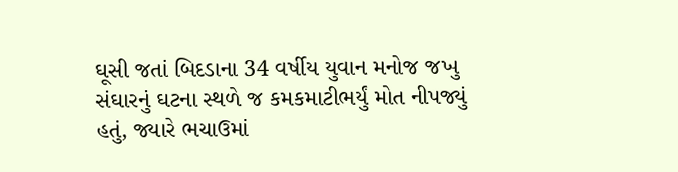ઘૂસી જતાં બિદડાના 34 વર્ષીય યુવાન મનોજ જખુ સંઘારનું ઘટના સ્થળે જ કમકમાટીભર્યું મોત નીપજ્યું હતું, જ્યારે ભચાઉમાં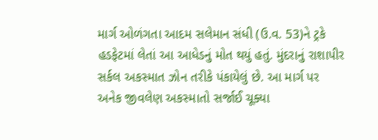માર્ગ ઓળંગતા આદમ સલેમાન સંધી (ઉ.વ. 53)ને ટ્રકે હડફેટમાં લેતાં આ આધેડનું મોત થયું હતું. મુંદરાનું રાશાપીર સર્કલ અકસ્માત ઝોન તરીકે પંકાયેલું છે. આ માર્ગ પર અનેક જીવલેણ અકસ્માતો સર્જાઈ ચૂક્યા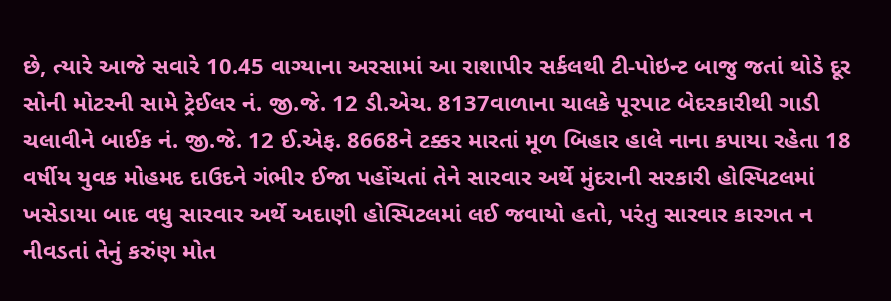છે, ત્યારે આજે સવારે 10.45 વાગ્યાના અરસામાં આ રાશાપીર સર્કલથી ટી-પોઇન્ટ બાજુ જતાં થોડે દૂર સોની મોટરની સામે ટ્રેઈલર નં. જી.જે. 12 ડી.એચ. 8137વાળાના ચાલકે પૂરપાટ બેદરકારીથી ગાડી ચલાવીને બાઈક નં. જી.જે. 12 ઈ.એફ. 8668ને ટક્કર મારતાં મૂળ બિહાર હાલે નાના કપાયા રહેતા 18 વર્ષીય યુવક મોહમદ દાઉદને ગંભીર ઈજા પહોંચતાં તેને સારવાર અર્થે મુંદરાની સરકારી હોસ્પિટલમાં ખસેડાયા બાદ વધુ સારવાર અર્થે અદાણી હોસ્પિટલમાં લઈ જવાયો હતો, પરંતુ સારવાર કારગત ન નીવડતાં તેનું કરુંણ મોત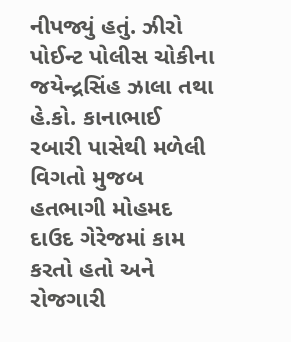નીપજ્યું હતું. ઝીરો પોઈન્ટ પોલીસ ચોકીના જયેન્દ્રસિંહ ઝાલા તથા હે.કો. કાનાભાઈ રબારી પાસેથી મળેલી વિગતો મુજબ હતભાગી મોહમદ દાઉદ ગેરેજમાં કામ કરતો હતો અને રોજગારી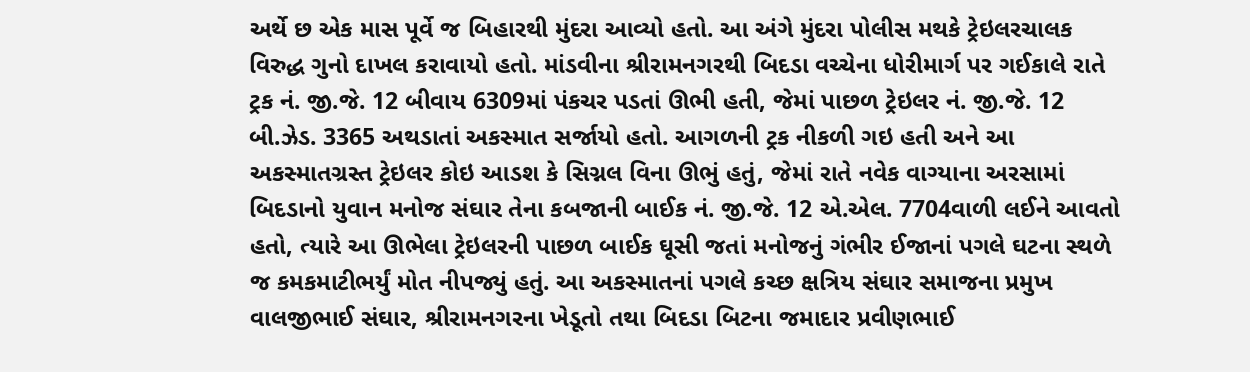અર્થે છ એક માસ પૂર્વે જ બિહારથી મુંદરા આવ્યો હતો. આ અંગે મુંદરા પોલીસ મથકે ટ્રેઇલરચાલક વિરુદ્ધ ગુનો દાખલ કરાવાયો હતો. માંડવીના શ્રીરામનગરથી બિદડા વચ્ચેના ધોરીમાર્ગ પર ગઈકાલે રાતે ટ્રક નં. જી.જે. 12 બીવાય 6309માં પંકચર પડતાં ઊભી હતી, જેમાં પાછળ ટ્રેઇલર નં. જી.જે. 12 બી.ઝેડ. 3365 અથડાતાં અકસ્માત સર્જાયો હતો. આગળની ટ્રક નીકળી ગઇ હતી અને આ અકસ્માતગ્રસ્ત ટ્રેઇલર કોઇ આડશ કે સિગ્નલ વિના ઊભું હતું, જેમાં રાતે નવેક વાગ્યાના અરસામાં બિદડાનો યુવાન મનોજ સંઘાર તેના કબજાની બાઈક નં. જી.જે. 12 એ.એલ. 7704વાળી લઈને આવતો હતો, ત્યારે આ ઊભેલા ટ્રેઇલરની પાછળ બાઈક ઘૂસી જતાં મનોજનું ગંભીર ઈજાનાં પગલે ઘટના સ્થળે જ કમકમાટીભર્યું મોત નીપજ્યું હતું. આ અકસ્માતનાં પગલે કચ્છ ક્ષત્રિય સંઘાર સમાજના પ્રમુખ વાલજીભાઈ સંઘાર, શ્રીરામનગરના ખેડૂતો તથા બિદડા બિટના જમાદાર પ્રવીણભાઈ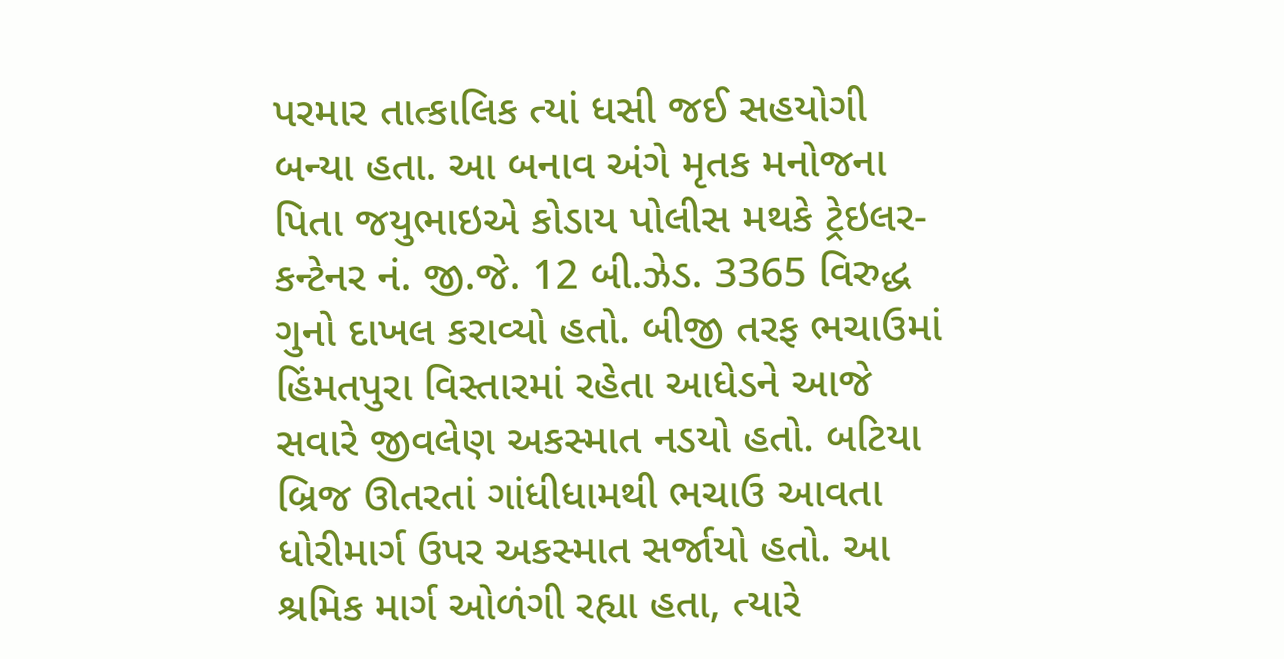પરમાર તાત્કાલિક ત્યાં ધસી જઈ સહયોગી બન્યા હતા. આ બનાવ અંગે મૃતક મનોજના પિતા જયુભાઇએ કોડાય પોલીસ મથકે ટ્રેઇલર-કન્ટેનર નં. જી.જે. 12 બી.ઝેડ. 3365 વિરુદ્ધ ગુનો દાખલ કરાવ્યો હતો. બીજી તરફ ભચાઉમાં હિંમતપુરા વિસ્તારમાં રહેતા આધેડને આજે સવારે જીવલેણ અકસ્માત નડયો હતો. બટિયા બ્રિજ ઊતરતાં ગાંધીધામથી ભચાઉ આવતા ધોરીમાર્ગ ઉપર અકસ્માત સર્જાયો હતો. આ શ્રમિક માર્ગ ઓળંગી રહ્યા હતા, ત્યારે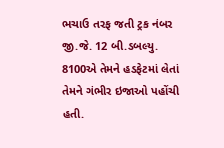ભચાઉ તરફ જતી ટ્રક નંબર જી.જે. 12 બી.ડબલ્યુ. 8100એ તેમને હડફેટમાં લેતાં તેમને ગંભીર ઇજાઓ પહોંચી હતી.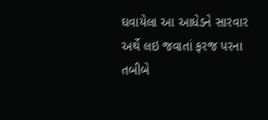ઘવાયેલા આ આધેડને સારવાર અર્થે લઇ જવાતાં ફરજ પરના તબીબે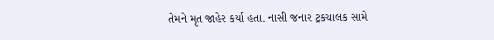તેમને મૃત જાહેર કર્યા હતા. નાસી જનાર ટ્રકચાલક સામે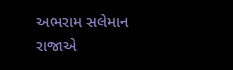અભરામ સલેમાન રાજાએ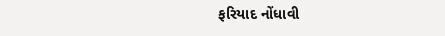ફરિયાદ નોંધાવી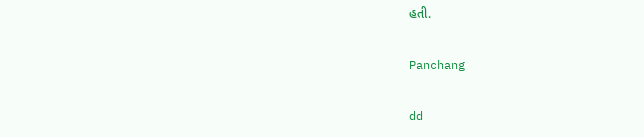હતી.

Panchang

dd